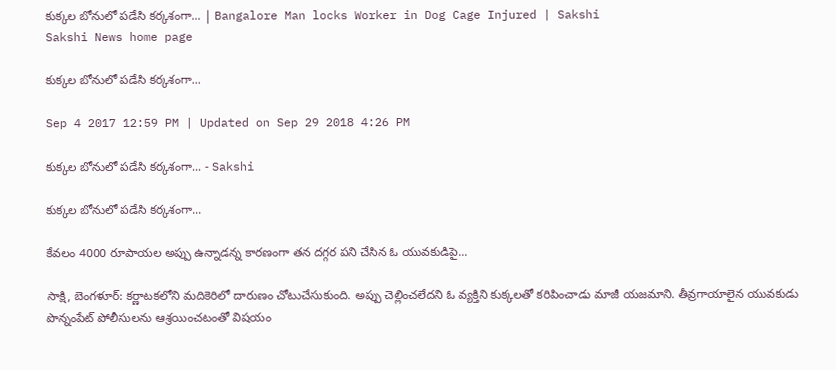కుక్కల బోనులో పడేసి కర్కశంగా... | Bangalore Man locks Worker in Dog Cage Injured | Sakshi
Sakshi News home page

కుక్కల బోనులో పడేసి కర్కశంగా...

Sep 4 2017 12:59 PM | Updated on Sep 29 2018 4:26 PM

కుక్కల బోనులో పడేసి కర్కశంగా... - Sakshi

కుక్కల బోనులో పడేసి కర్కశంగా...

కేవలం 4000 రూపాయల అప్పు ఉన్నాడన్న కారణంగా తన దగ్గర పని చేసిన ఓ యువకుడిపై...

సాక్షి, బెంగళూర్‌: కర్ణాటకలోని మదికెరిలో దారుణం చోటుచేసుకుంది. అప్పు చెల్లించలేదని ఓ వ్యక్తిని కుక్కలతో కరిపించాడు మాజీ యజమాని. తీవ్రగాయాలైన యువకుడు పొన్నంపేట్‌ పోలీసులను ఆశ్రయించటంతో విషయం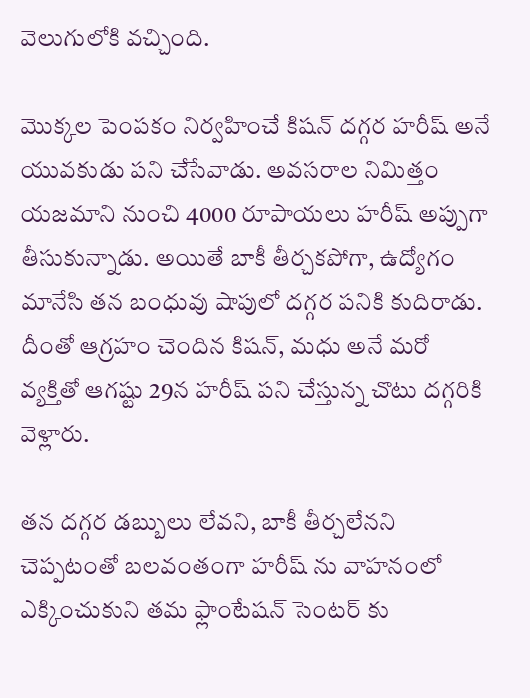వెలుగులోకి వచ్చింది.

మొక్కల పెంపకం నిర్వహించే కిషన్‌ దగ్గర హరీష్‌ అనే యువకుడు పని చేసేవాడు. అవసరాల నిమిత్తం యజమాని నుంచి 4000 రూపాయలు హరీష్‌ అప్పుగా తీసుకున్నాడు. అయితే బాకీ తీర్చకపోగా, ఉద్యోగం మానేసి తన బంధువు షాపులో దగ్గర పనికి కుదిరాడు. దీంతో ఆగ్రహం చెందిన కిషన్‌, మధు అనే మరో వ్యక్తితో ఆగష్టు 29న హరీష్ పని చేస్తున్న చొటు దగ్గరికి వెళ్లారు.

తన దగ్గర డబ్బులు లేవని, బాకీ తీర్చలేనని చెప్పటంతో బలవంతంగా హరీష్ ను వాహనంలో ఎక్కించుకుని తమ ఫ్లాంటేషన్‌ సెంటర్ కు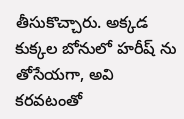తీసుకొచ్చారు. అక్కడ కుక్కల బోనులో హరీష్‌ ను తోసేయగా, అవి కరవటంతో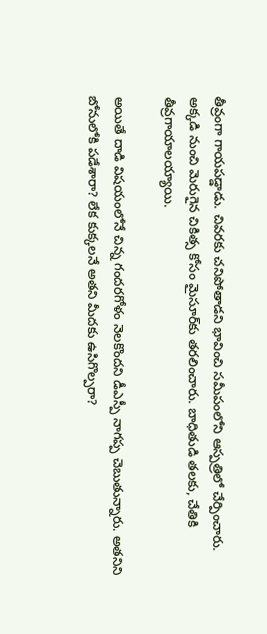తీవ్రంగా గాయపడ్డాడు. చివరకు చనిపోతాడని భావించి సమీపంలోని ఆస్పత్రిలో చేర్పించారు. అక్కడి నుంచి మెరుగైన చికిత్స కోసం మైసూర్‌కు తరలించారు. బాధితుడి తలకు, చేతికి తీవ్రగాయాలయ్యాయి.

అయితే దాడి విషయంలోనే చిన్న గందరగోళం నెలకొందని డీఎస్పీ నాగప్ప చెబుతున్నారు. అతనిని బోనులోకి పడేశారా? లేక కుక్కలనే అతని మీదకు ఉసిగొల్పరా?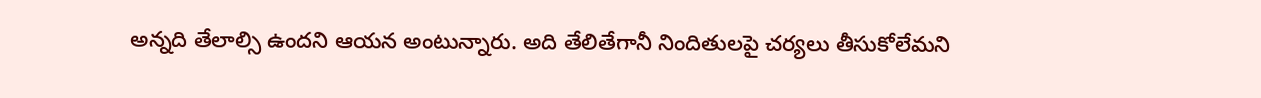అన్నది తేలాల్సి ఉందని ఆయన అంటున్నారు. అది తేలితేగానీ నిందితులపై చర్యలు తీసుకోలేమని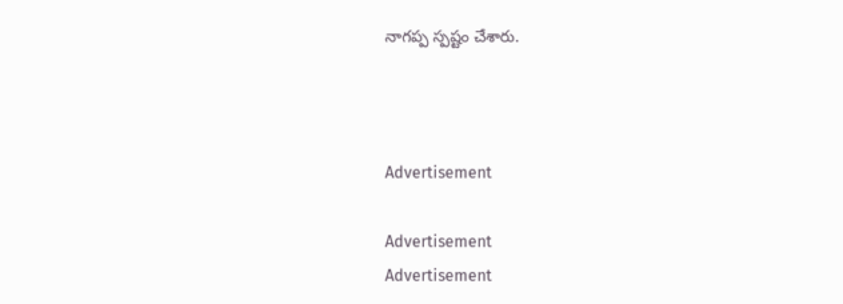నాగప్ప స్పష్టం చేశారు.



Advertisement

Advertisement
Advertisement